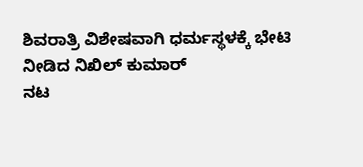ಶಿವರಾತ್ರಿ ವಿಶೇಷವಾಗಿ ಧರ್ಮಸ್ಥಳಕ್ಕೆ ಭೇಟಿ ನೀಡಿದ ನಿಖಿಲ್ ಕುಮಾರ್
ನಟ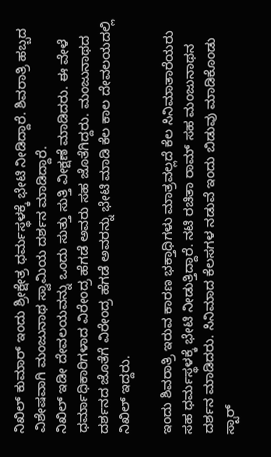ನಿಖಿಲ್ ಕುಮಾರ್ ಇಂದು ಶ್ರೀಕ್ಷೇತ್ರ ಧರ್ಮಸ್ಥಳಕ್ಕೆ ಭೇಟಿ ನೀಡಿದ್ದಾರೆ. ಶಿವರಾತ್ರಿ ಹಬ್ಬದ ವಿಶೇಷವಾಗಿ ಮಂಜುನಾಥ ಸ್ವಾಮಿಯ ದರ್ಶನ ಮಾಡಿದ್ದಾರೆ.
ನಿಖಿಲ್ ಇಡೀ ದೇವಲಯವನ್ನು ಒಂದು ಸುತ್ತು ಸುತ್ತಿ ವೀಕ್ಷಣೆ ಮಾಡಿದರು. ಈ ವೇಳೆ ಧರ್ಮಾಧಿಕಾರಿಗಳಾದ ವಿರೇಂದ್ರ ಹೆಗಡೆ ಅವರು ಸಹ ಜೊತೆಗಿದ್ದರು. ಮಂಜುನಾಥದ ದರ್ಶನದ ಜೊತೆಗೆ ವಿರೇಂದ್ರ ಹೆಗಡೆ ಅವರನ್ನು ಭೇಟಿ ಮಾಡಿ ಕೆಲ ಕಾಲ ದೇವಲಯದಲ್ಲಿ ನಿಖಿಲ್ ಇದ್ದರು.

ಇಂದು ಶಿವರಾತ್ರಿ ಇರುವ ಕಾರಣ ಭಕ್ತಾಧಿಗಳು ಮಾತ್ರವಲ್ಲದೆ ಕೆಲ ಸಿನಿಮಾತಾರೆಯರು ಸಹ ಧರ್ಮಸ್ಥಳಕ್ಕೆ ಭೇಟಿ ನೀಡುತ್ತಿದ್ದಾರೆ. ನಟಿ ರಚಿತಾ ರಾಮ್ ಸಹ ಮಂಜುನಾಥನ ದರ್ಶನ ಮಾಡಿದರು. ಸಿನಿಮಾದ ಕೆಲಸಗಳ ನಡುವೆ ಇಂದು ಬಿಡುವು ಮಾಡಿಕೊಂಡು ಸ್ಟಾರ್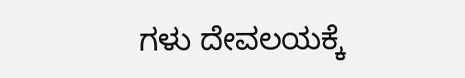ಗಳು ದೇವಲಯಕ್ಕೆ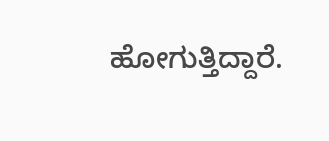ಹೋಗುತ್ತಿದ್ದಾರೆ.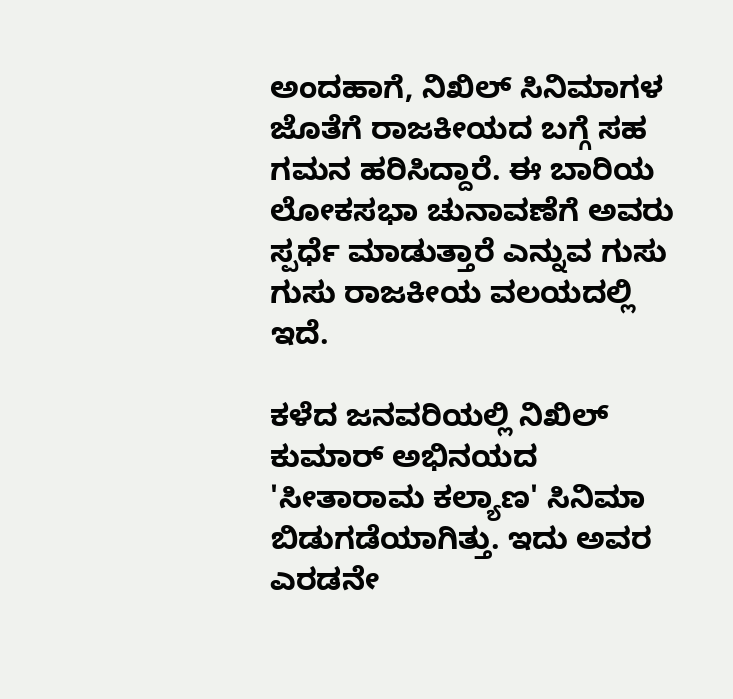ಅಂದಹಾಗೆ, ನಿಖಿಲ್ ಸಿನಿಮಾಗಳ ಜೊತೆಗೆ ರಾಜಕೀಯದ ಬಗ್ಗೆ ಸಹ ಗಮನ ಹರಿಸಿದ್ದಾರೆ. ಈ ಬಾರಿಯ ಲೋಕಸಭಾ ಚುನಾವಣೆಗೆ ಅವರು ಸ್ಪರ್ಧೆ ಮಾಡುತ್ತಾರೆ ಎನ್ನುವ ಗುಸು ಗುಸು ರಾಜಕೀಯ ವಲಯದಲ್ಲಿ ಇದೆ.

ಕಳೆದ ಜನವರಿಯಲ್ಲಿ ನಿಖಿಲ್ ಕುಮಾರ್ ಅಭಿನಯದ 'ಸೀತಾರಾಮ ಕಲ್ಯಾಣ' ಸಿನಿಮಾ ಬಿಡುಗಡೆಯಾಗಿತ್ತು. ಇದು ಅವರ ಎರಡನೇ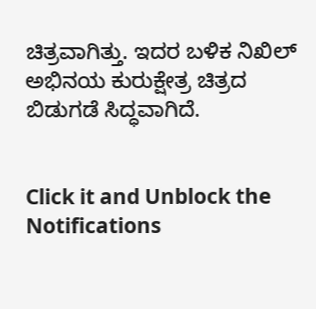ಚಿತ್ರವಾಗಿತ್ತು. ಇದರ ಬಳಿಕ ನಿಖಿಲ್ ಅಭಿನಯ ಕುರುಕ್ಷೇತ್ರ ಚಿತ್ರದ ಬಿಡುಗಡೆ ಸಿದ್ಧವಾಗಿದೆ.


Click it and Unblock the Notifications